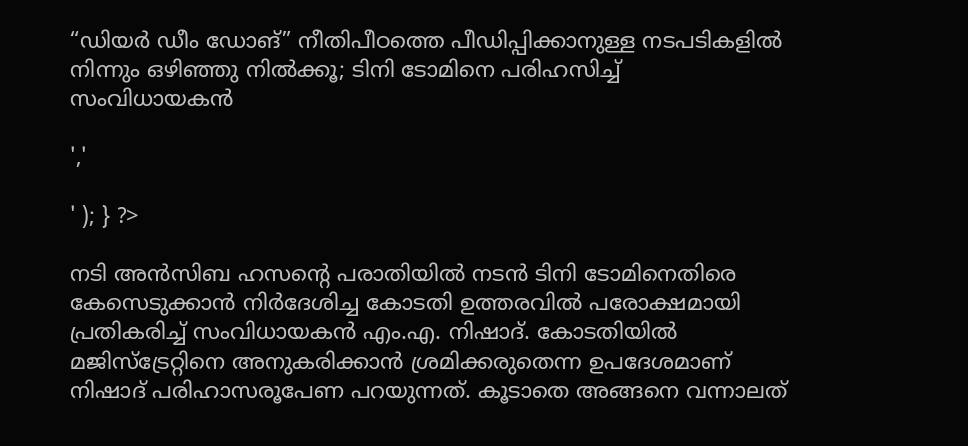“ഡിയർ ഡീം ഡോങ്” നീതിപീഠത്തെ പീഡിപ്പിക്കാനുള്ള നടപടികളിൽ നിന്നും ഒഴിഞ്ഞു നിൽക്കൂ; ടിനി ടോമിനെ പരിഹസിച്ച് സംവിധായകൻ

','

' ); } ?>

നടി അൻസിബ ഹസൻ്റെ പരാതിയിൽ നടൻ ടിനി ടോമിനെതിരെ കേസെടുക്കാൻ നിർദേശിച്ച കോടതി ഉത്തരവിൽ പരോക്ഷമായി പ്രതികരിച്ച് സംവിധായകൻ എം.എ. നിഷാദ്. കോടതിയിൽ മജിസ്ട്രേറ്റിനെ അനുകരിക്കാൻ ശ്രമിക്കരുതെന്ന ഉപദേശമാണ് നിഷാദ് പരിഹാസരൂപേണ പറയുന്നത്. കൂടാതെ അങ്ങനെ വന്നാലത്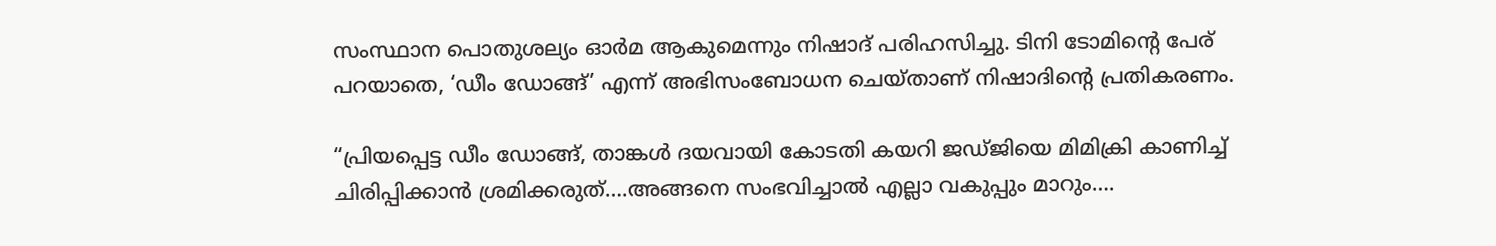സംസ്ഥാന പൊതുശല്യം ഓർമ ആകുമെന്നും നിഷാദ് പരിഹസിച്ചു. ടിനി ടോമിൻ്റെ പേര് പറയാതെ, ‘ഡീം ഡോങ്ങ്’ എന്ന് അഭിസംബോധന ചെയ്‌താണ്‌ നിഷാദിൻ്റെ പ്രതികരണം.

“പ്രിയപ്പെട്ട ഡീം ഡോങ്ങ്, താങ്കൾ ദയവായി കോടതി കയറി ജഡ്‌ജിയെ മിമിക്രി കാണിച്ച് ചിരിപ്പിക്കാൻ ശ്രമിക്കരുത്….അങ്ങനെ സംഭവിച്ചാൽ എല്ലാ വകുപ്പും മാറും….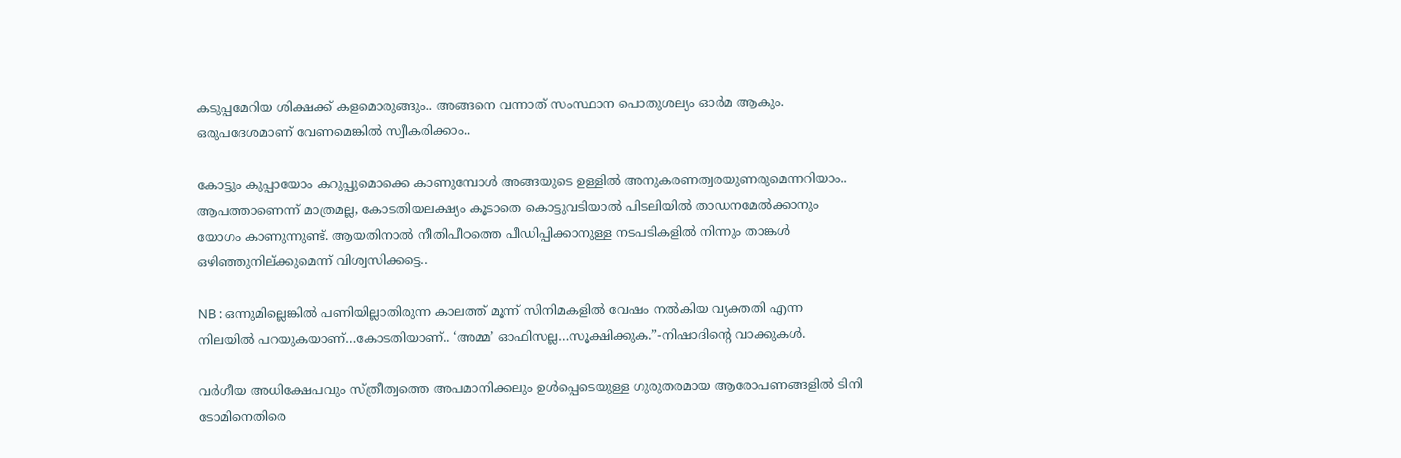കടുപ്പമേറിയ ശിക്ഷക്ക് കളമൊരുങ്ങും.. അങ്ങനെ വന്നാത് സംസ്ഥാന പൊതുശല്യം ഓർമ ആകും. ഒരുപദേശമാണ് വേണമെങ്കിൽ സ്വീകരിക്കാം..

കോട്ടും കുപ്പായോം കറുപ്പുമൊക്കെ കാണുമ്പോൾ അങ്ങയുടെ ഉള്ളിൽ അനുകരണത്വരയുണരുമെന്നറിയാം.. ആപത്താണെന്ന് മാത്രമല്ല, കോടതിയലക്ഷ്യം കൂടാതെ കൊട്ടുവടിയാൽ പിടലിയിൽ താഡനമേൽക്കാനും യോഗം കാണുന്നുണ്ട്. ആയതിനാൽ നീതിപീഠത്തെ പീഡിപ്പിക്കാനുള്ള നടപടികളിൽ നിന്നും താങ്കൾ ഒഴിഞ്ഞുനില്ക്കുമെന്ന് വിശ്വസിക്കട്ടെ..

NB : ഒന്നുമില്ലെങ്കിൽ പണിയില്ലാതിരുന്ന കാലത്ത് മൂന്ന് സിനിമകളിൽ വേഷം നൽകിയ വ്യക്തതി എന്ന നിലയിൽ പറയുകയാണ്…കോടതിയാണ്.. ‘അമ്മ’ ഓഫിസല്ല…സൂക്ഷിക്കുക.”-നിഷാദിൻ്റെ വാക്കുകൾ.

വർഗീയ അധിക്ഷേപവും സ്ത്രീത്വത്തെ അപമാനിക്കലും ഉൾപ്പെടെയുള്ള ഗുരുതരമായ ആരോപണങ്ങളിൽ ടിനി ടോമിനെതിരെ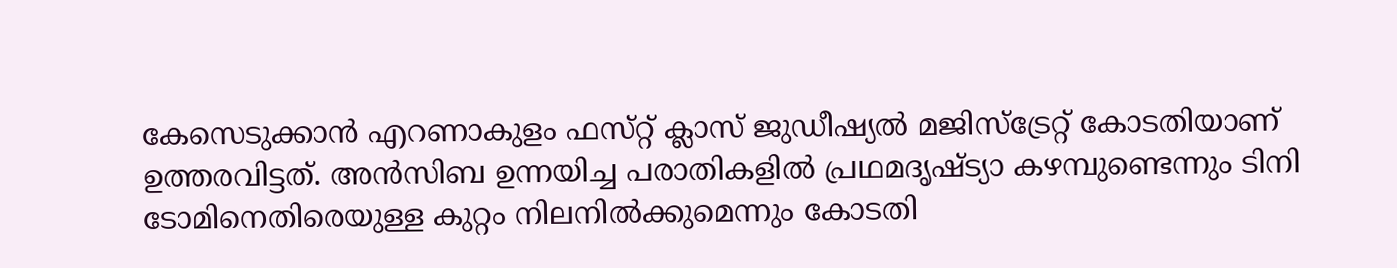കേസെടുക്കാൻ എറണാകുളം ഫസ്‌റ്റ് ക്ലാസ് ജുഡീഷ്യൽ മജിസ്ട്രേറ്റ് കോടതിയാണ് ഉത്തരവിട്ടത്. അൻസിബ ഉന്നയിച്ച പരാതികളിൽ പ്രഥമദൃഷ്‌ട്യാ കഴമ്പുണ്ടെന്നും ടിനി ടോമിനെതിരെയുള്ള കുറ്റം നിലനിൽക്കുമെന്നും കോടതി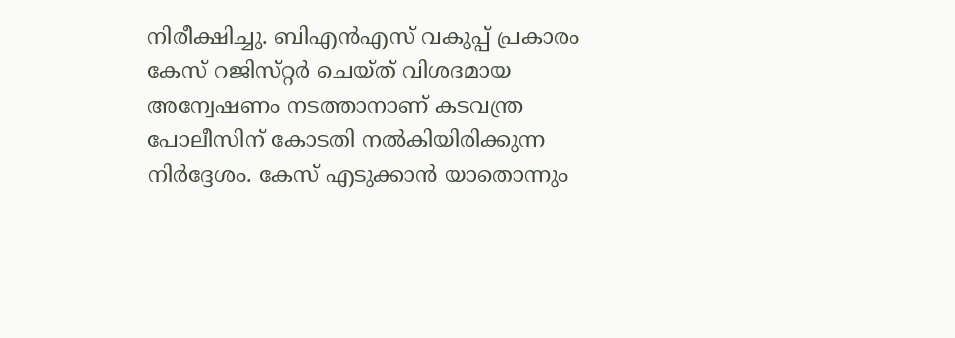നിരീക്ഷിച്ചു. ബിഎൻഎസ് വകുപ്പ് പ്രകാരം കേസ് റജിസ്‌റ്റർ ചെയ്‌ത്‌ വിശദമായ അന്വേഷണം നടത്താനാണ് കടവന്ത്ര പോലീസിന് കോടതി നൽകിയിരിക്കുന്ന നിർദ്ദേശം. കേസ് എടുക്കാൻ യാതൊന്നും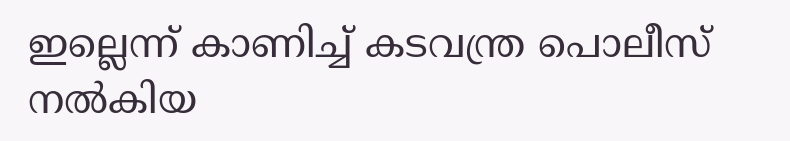ഇല്ലെന്ന് കാണിച്ച് കടവന്ത്ര പൊലീസ് നൽകിയ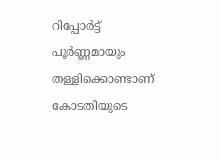റിപ്പോർട്ട് പൂർണ്ണമായും തള്ളിക്കൊണ്ടാണ് കോടതിയുടെ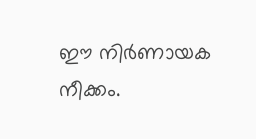ഈ നിർണായക നീക്കം.